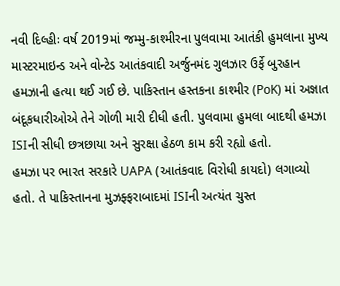નવી દિલ્હીઃ વર્ષ 2019માં જમ્મુ-કાશ્મીરના પુલવામા આતંકી હુમલાના મુખ્ય માસ્ટરમાઇન્ડ અને વોન્ટેડ આતંકવાદી અર્જુનમંદ ગુલઝાર ઉર્ફે બુરહાન હમઝાની હત્યા થઈ ગઈ છે. પાકિસ્તાન હસ્તકના કાશ્મીર (PoK) માં અજ્ઞાત બંદૂકધારીઓએ તેને ગોળી મારી દીધી હતી. પુલવામા હુમલા બાદથી હમઝા ISIની સીધી છત્રછાયા અને સુરક્ષા હેઠળ કામ કરી રહ્યો હતો.
હમઝા પર ભારત સરકારે UAPA (આતંકવાદ વિરોધી કાયદો) લગાવ્યો હતો. તે પાકિસ્તાનના મુઝફ્ફરાબાદમાં ISIની અત્યંત ચુસ્ત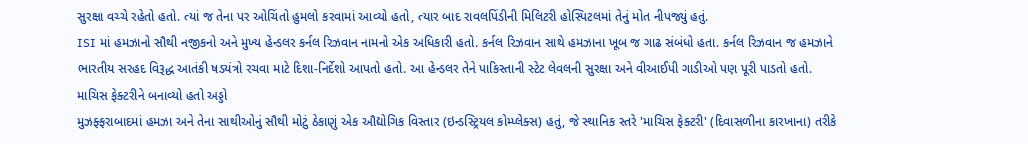સુરક્ષા વચ્ચે રહેતો હતો. ત્યાં જ તેના પર ઓચિંતો હુમલો કરવામાં આવ્યો હતો, ત્યાર બાદ રાવલપિંડીની મિલિટરી હોસ્પિટલમાં તેનું મોત નીપજ્યું હતું.
ISI માં હમઝાનો સૌથી નજીકનો અને મુખ્ય હેન્ડલર કર્નલ રિઝવાન નામનો એક અધિકારી હતો. કર્નલ રિઝવાન સાથે હમઝાના ખૂબ જ ગાઢ સંબંધો હતા. કર્નલ રિઝવાન જ હમઝાને ભારતીય સરહદ વિરૂદ્ધ આતંકી ષડયંત્રો રચવા માટે દિશા-નિર્દેશો આપતો હતો. આ હેન્ડલર તેને પાકિસ્તાની સ્ટેટ લેવલની સુરક્ષા અને વીઆઈપી ગાડીઓ પણ પૂરી પાડતો હતો.
માચિસ ફેક્ટરીને બનાવ્યો હતો અડ્ડો
મુઝફ્ફરાબાદમાં હમઝા અને તેના સાથીઓનું સૌથી મોટું ઠેકાણું એક ઔદ્યોગિક વિસ્તાર (ઇન્ડસ્ટ્રિયલ કોમ્પ્લેક્સ) હતું, જે સ્થાનિક સ્તરે 'માચિસ ફેક્ટરી' (દિવાસળીના કારખાના) તરીકે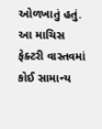ઓળખાતું હતું. આ માચિસ ફેક્ટરી વાસ્તવમાં કોઈ સામાન્ય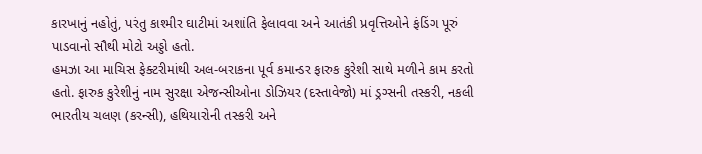કારખાનું નહોતું, પરંતુ કાશ્મીર ઘાટીમાં અશાંતિ ફેલાવવા અને આતંકી પ્રવૃત્તિઓને ફંડિંગ પૂરું પાડવાનો સૌથી મોટો અડ્ડો હતો.
હમઝા આ માચિસ ફેક્ટરીમાંથી અલ-બરાકના પૂર્વ કમાન્ડર ફારુક કુરેશી સાથે મળીને કામ કરતો હતો. ફારુક કુરેશીનું નામ સુરક્ષા એજન્સીઓના ડોઝિયર (દસ્તાવેજો) માં ડ્રગ્સની તસ્કરી, નકલી ભારતીય ચલણ (કરન્સી), હથિયારોની તસ્કરી અને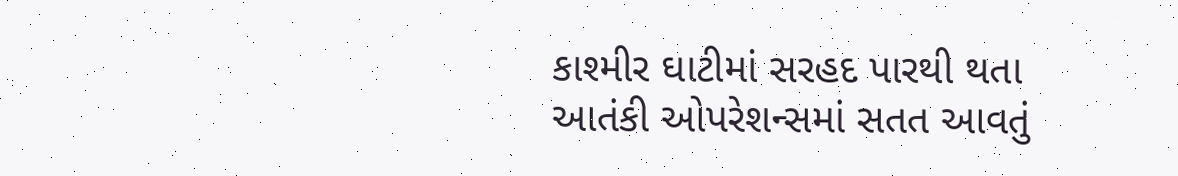કાશ્મીર ઘાટીમાં સરહદ પારથી થતા આતંકી ઓપરેશન્સમાં સતત આવતું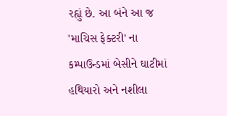રહ્યું છે. આ બંને આ જ 'માચિસ ફેક્ટરી' ના કમ્પાઉન્ડમાં બેસીને ઘાટીમાં હથિયારો અને નશીલા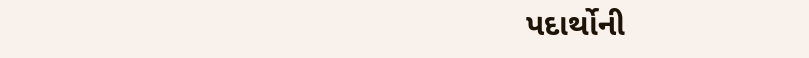પદાર્થોની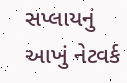સપ્લાયનું આખું નેટવર્ક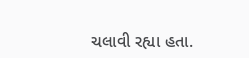ચલાવી રહ્યા હતા.